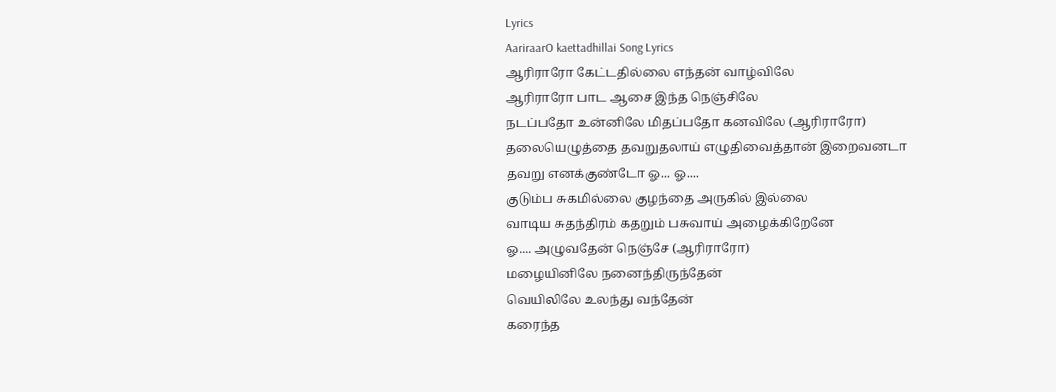Lyrics
AariraarO kaettadhillai Song Lyrics
ஆரிராரோ கேட்டதில்லை எந்தன் வாழ்விலே
ஆரிராரோ பாட ஆசை இந்த நெஞ்சிலே
நடப்பதோ உன்னிலே மிதப்பதோ கனவிலே (ஆரிராரோ)
தலையெழுத்தை தவறுதலாய் எழுதிவைத்தான் இறைவனடா
தவறு எனக்குண்டோ ஓ... ஓ....
குடும்ப சுகமில்லை குழந்தை அருகில் இல்லை
வாடிய சுதந்திரம் கதறும் பசுவாய் அழைக்கிறேனே
ஓ.... அழுவதேன் நெஞ்சே (ஆரிராரோ)
மழையினிலே நனைந்திருந்தேன்
வெயிலிலே உலந்து வந்தேன்
கரைந்த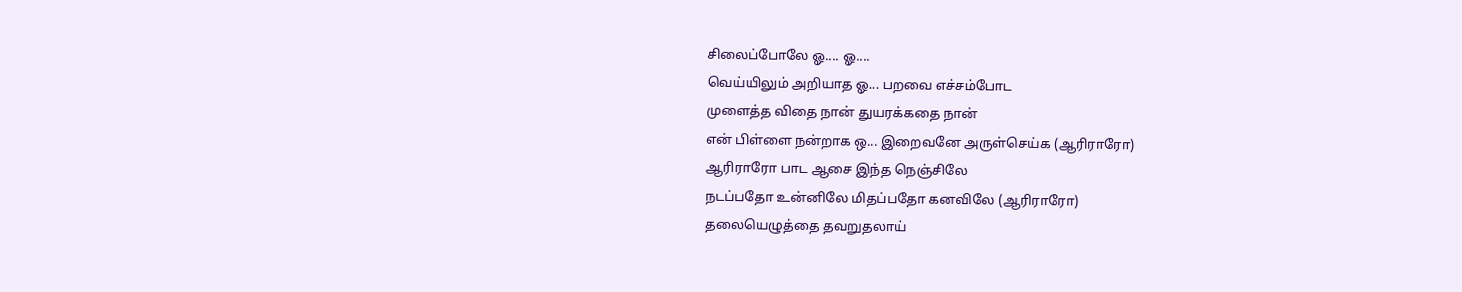சிலைப்போலே ஓ.... ஓ....
வெய்யிலும் அறியாத ஓ... பறவை எச்சம்போட
முளைத்த விதை நான் துயரக்கதை நான்
என் பிள்ளை நன்றாக ஒ... இறைவனே அருள்செய்க (ஆரிராரோ)
ஆரிராரோ பாட ஆசை இந்த நெஞ்சிலே
நடப்பதோ உன்னிலே மிதப்பதோ கனவிலே (ஆரிராரோ)
தலையெழுத்தை தவறுதலாய்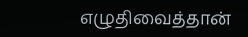எழுதிவைத்தான்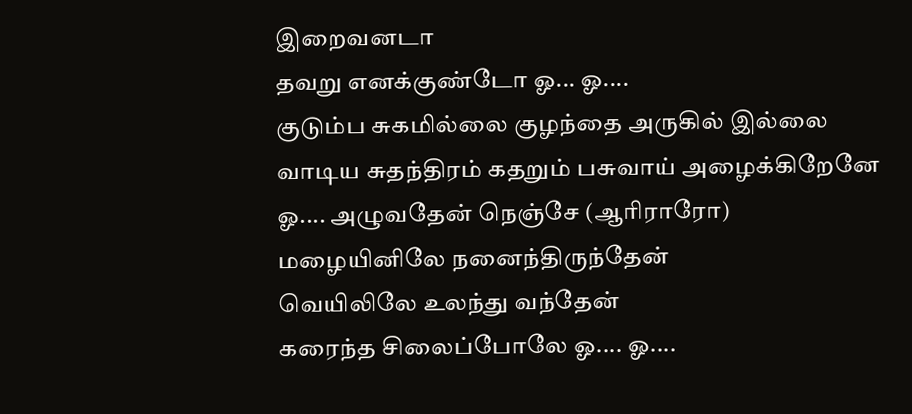இறைவனடா
தவறு எனக்குண்டோ ஓ... ஓ....
குடும்ப சுகமில்லை குழந்தை அருகில் இல்லை
வாடிய சுதந்திரம் கதறும் பசுவாய் அழைக்கிறேனே
ஓ.... அழுவதேன் நெஞ்சே (ஆரிராரோ)
மழையினிலே நனைந்திருந்தேன்
வெயிலிலே உலந்து வந்தேன்
கரைந்த சிலைப்போலே ஓ.... ஓ....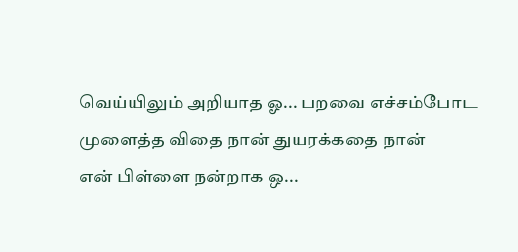வெய்யிலும் அறியாத ஓ... பறவை எச்சம்போட
முளைத்த விதை நான் துயரக்கதை நான்
என் பிள்ளை நன்றாக ஒ...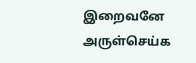இறைவனே அருள்செய்க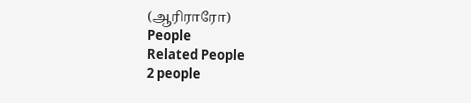(ஆரிராரோ)
People
Related People
2 people